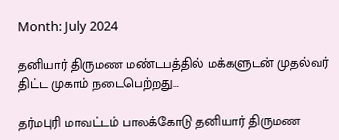Month: July 2024

தனியார் திருமண மண்டபத்தில் மக்களுடன் முதல்வர் திட்ட முகாம் நடைபெற்றது…

தர்மபுரி மாவட்டம் பாலக்கோடு தனியார் திருமண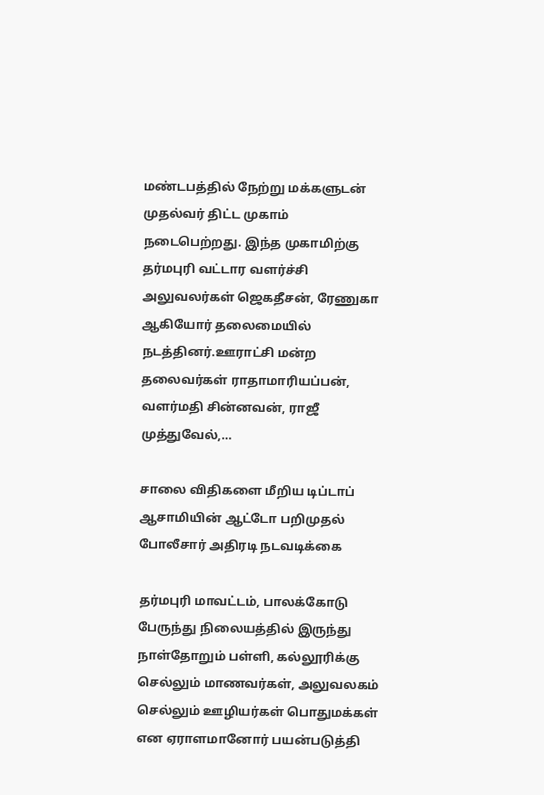மண்டபத்தில் நேற்று மக்களுடன் முதல்வர் திட்ட முகாம் நடைபெற்றது. இந்த முகாமிற்கு தர்மபுரி வட்டார வளர்ச்சி அலுவலர்கள் ஜெகதீசன், ரேணுகா ஆகியோர் தலைமையில் நடத்தினர்.ஊராட்சி மன்ற தலைவர்கள் ராதாமாரியப்பன், வளர்மதி சின்னவன், ராஜீ முத்துவேல்,…

சாலை விதிகளை மீறிய டிப்டாப் ஆசாமியின் ஆட்டோ பறிமுதல் போலீசார் அதிரடி நடவடிக்கை

தர்மபுரி மாவட்டம், பாலக்கோடு பேருந்து நிலையத்தில் இருந்து நாள்தோறும் பள்ளி, கல்லூரிக்கு செல்லும் மாணவர்கள், அலுவலகம் செல்லும் ஊழியர்கள் பொதுமக்கள் என ஏராளமானோர் பயன்படுத்தி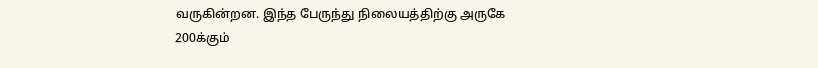வருகின்றன. இந்த பேருந்து நிலையத்திற்கு அருகே 200க்கும்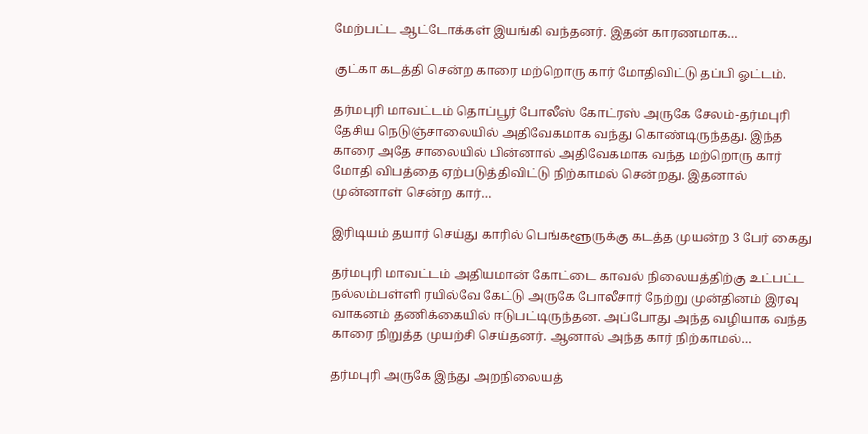மேற்பட்ட ஆட்டோக்கள் இயங்கி வந்தனர். இதன் காரணமாக…

குட்கா கடத்தி சென்ற காரை மற்றொரு கார் மோதிவிட்டு தப்பி ஓட்டம்.

தர்மபுரி மாவட்டம் தொப்பூர் போலீஸ் கோட்ரஸ் அருகே சேலம்-தர்மபுரி தேசிய நெடுஞ்சாலையில் அதிவேகமாக வந்து கொண்டிருந்தது. இந்த காரை அதே சாலையில் பின்னால் அதிவேகமாக வந்த மற்றொரு கார் மோதி விபத்தை ஏற்படுத்திவிட்டு நிற்காமல் சென்றது. இதனால் முன்னாள் சென்ற கார்…

இரிடியம் தயார் செய்து காரில் பெங்களூருக்கு கடத்த முயன்ற 3 பேர் கைது

தர்மபுரி மாவட்டம் அதியமான் கோட்டை காவல் நிலையத்திற்கு உட்பட்ட நல்லம்பள்ளி ரயில்வே கேட்டு அருகே போலீசார் நேற்று முன்தினம் இரவு வாகனம் தணிக்கையில் ஈடுபட்டிருந்தன. அப்போது அந்த வழியாக வந்த காரை நிறுத்த முயற்சி செய்தனர். ஆனால் அந்த கார் நிற்காமல்…

தர்மபுரி அருகே இந்து அறநிலையத்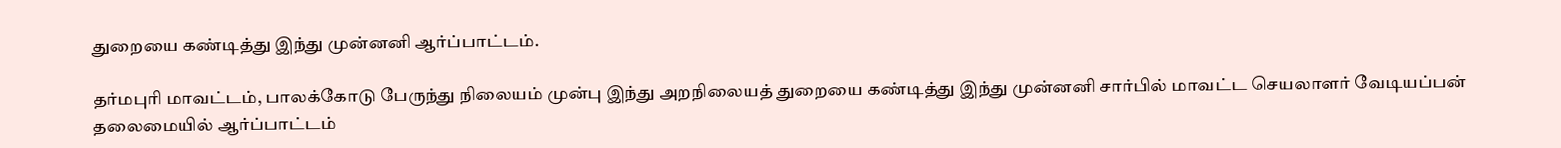துறையை கண்டித்து இந்து முன்னனி ஆர்ப்பாட்டம்.

தர்மபுரி மாவட்டம், பாலக்கோடு பேருந்து நிலையம் முன்பு இந்து அறநிலையத் துறையை கண்டித்து இந்து முன்னனி சார்பில் மாவட்ட செயலாளர் வேடியப்பன் தலைமையில் ஆர்ப்பாட்டம்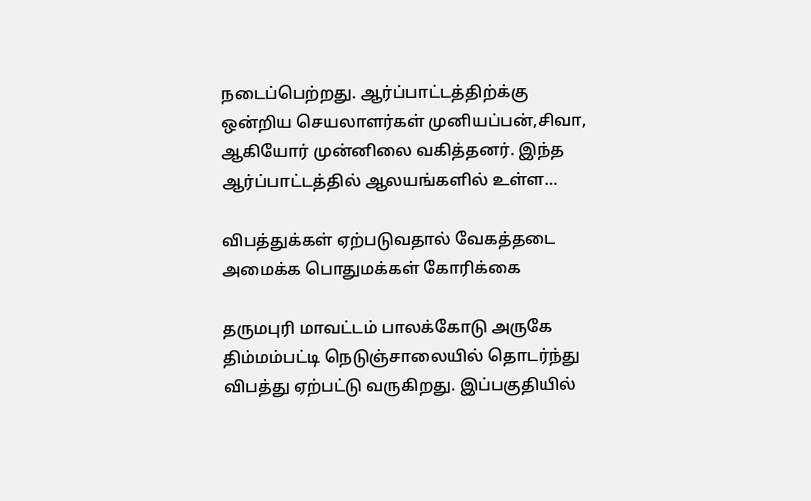நடைப்பெற்றது. ஆர்ப்பாட்டத்திற்க்கு ஒன்றிய செயலாளர்கள் முனியப்பன்,சிவா, ஆகியோர் முன்னிலை வகித்தனர். இந்த ஆர்ப்பாட்டத்தில் ஆலயங்களில் உள்ள…

விபத்துக்கள் ஏற்படுவதால் வேகத்தடை அமைக்க பொதுமக்கள் கோரிக்கை

தருமபுரி மாவட்டம் பாலக்கோடு அருகே திம்மம்பட்டி நெடுஞ்சாலையில் தொடர்ந்து விபத்து ஏற்பட்டு வருகிறது. இப்பகுதியில்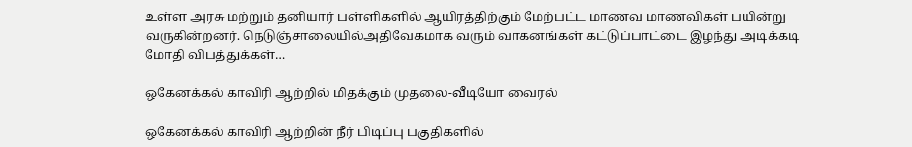உள்ள அரசு மற்றும் தனியார் பள்ளிகளில் ஆயிரத்திற்கும் மேற்பட்ட மாணவ மாணவிகள் பயின்று வருகின்றனர். நெடுஞ்சாலையில்அதிவேகமாக வரும் வாகனங்கள் கட்டுப்பாட்டை இழந்து அடிக்கடி மோதி விபத்துக்கள்…

ஒகேனக்கல் காவிரி ஆற்றில் மிதக்கும் முதலை-வீடியோ வைரல்

ஒகேனக்கல் காவிரி ஆற்றின் நீர் பிடிப்பு பகுதிகளில்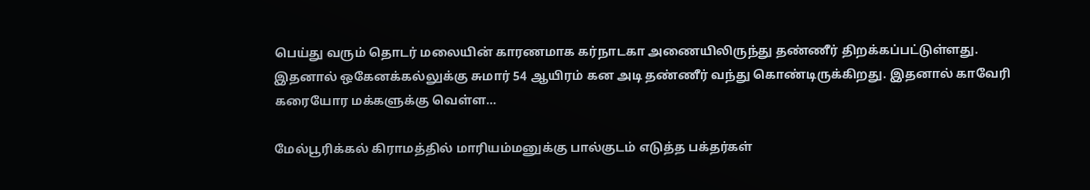பெய்து வரும் தொடர் மலையின் காரணமாக கர்நாடகா அணையிலிருந்து தண்ணீர் திறக்கப்பட்டுள்ளது. இதனால் ஒகேனக்கல்லுக்கு சுமார் 54 ஆயிரம் கன அடி தண்ணீர் வந்து கொண்டிருக்கிறது. இதனால் காவேரி கரையோர மக்களுக்கு வெள்ள…

மேல்பூரிக்கல் கிராமத்தில் மாரியம்மனுக்கு பால்குடம் எடுத்த பக்தர்கள்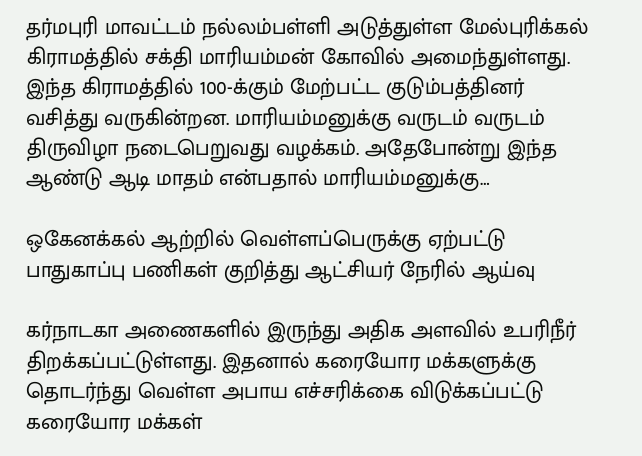தர்மபுரி மாவட்டம் நல்லம்பள்ளி அடுத்துள்ள மேல்புரிக்கல் கிராமத்தில் சக்தி மாரியம்மன் கோவில் அமைந்துள்ளது. இந்த கிராமத்தில் 100-க்கும் மேற்பட்ட குடும்பத்தினர் வசித்து வருகின்றன. மாரியம்மனுக்கு வருடம் வருடம் திருவிழா நடைபெறுவது வழக்கம். அதேபோன்று இந்த ஆண்டு ஆடி மாதம் என்பதால் மாரியம்மனுக்கு…

ஒகேனக்கல் ஆற்றில் வெள்ளப்பெருக்கு ஏற்பட்டு பாதுகாப்பு பணிகள் குறித்து ஆட்சியர் நேரில் ஆய்வு

கர்நாடகா அணைகளில் இருந்து அதிக அளவில் உபரிநீர் திறக்கப்பட்டுள்ளது. இதனால் கரையோர மக்களுக்கு தொடர்ந்து வெள்ள அபாய எச்சரிக்கை விடுக்கப்பட்டு கரையோர மக்கள்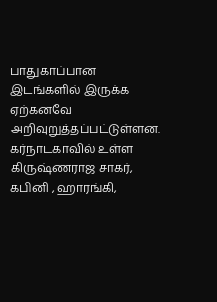பாதுகாப்பான இடங்களில் இருக்க ஏற்கனவே அறிவுறுத்தப்பட்டுள்ளன. கர்நாடகாவில் உள்ள கிருஷ்ணராஜ சாகர், கபினி , ஹாரங்கி,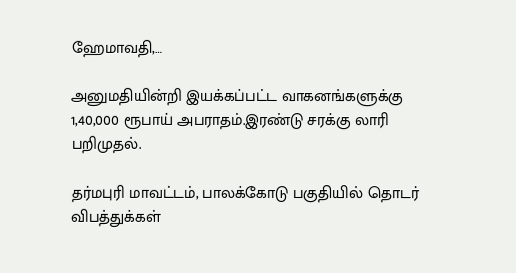ஹேமாவதி,…

அனுமதியின்றி இயக்கப்பட்ட வாகனங்களுக்கு 1,40,000 ரூபாய் அபராதம்.இரண்டு சரக்கு லாரி பறிமுதல்.

தர்மபுரி மாவட்டம், பாலக்கோடு பகுதியில் தொடர் விபத்துக்கள்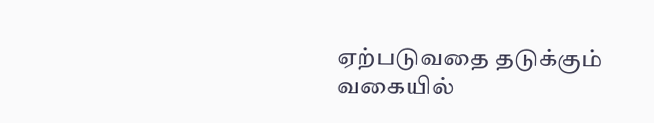ஏற்படுவதை தடுக்கும் வகையில்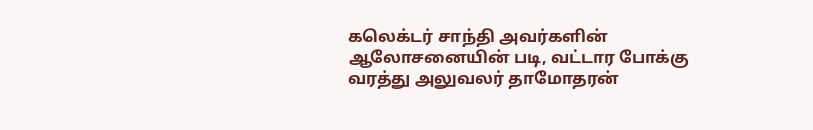கலெக்டர் சாந்தி அவர்களின் ஆலோசனையின் படி, வட்டார போக்கு வரத்து அலுவலர் தாமோதரன்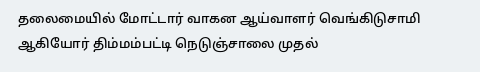தலைமையில் மோட்டார் வாகன ஆய்வாளர் வெங்கிடுசாமி ஆகியோர் திம்மம்பட்டி நெடுஞ்சாலை முதல்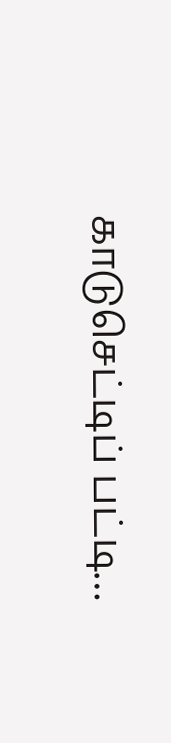காடுசெட்டிப் பட்டி…